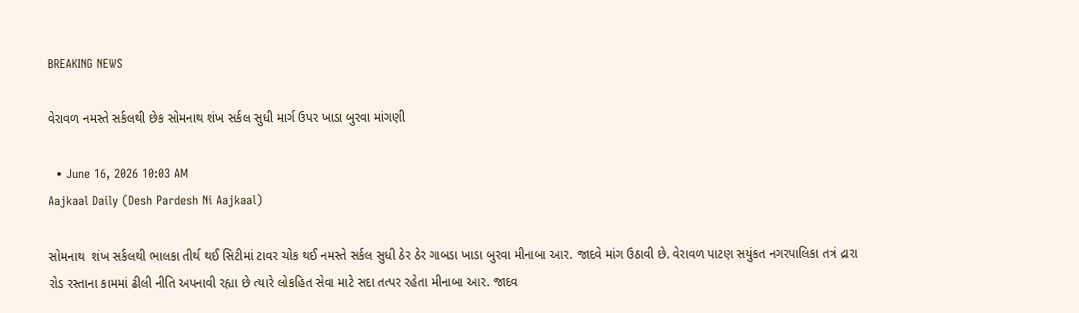BREAKING NEWS

વેરાવળ નમસ્તે સર્કલથી છેક સોમનાથ શંખ સર્કલ સુધી માર્ગ ઉપર ખાડા બુરવા માંગણી

  • June 16, 2026 10:03 AM
Aajkaal Daily (Desh Pardesh Ni Aajkaal)

સોમનાથ  શંખ સર્કલથી ભાલકા તીર્થ થઈ સિટીમાં ટાવર ચોક થઈ નમસ્તે સર્કલ સુધી ઠેર ઠેર ગાબડા ખાડા બુરવા મીનાબા આર. જાદવે માંગ ઉઠાવી છે. વેરાવળ પાટણ સયુંકત નગરપાલિકા તત્રં દ્રારા રોડ રસ્તાના કામમાં ઢીલી નીતિ અપનાવી રહ્યા છે ત્યારે લોકહિત સેવા માટે સદા તત્પર રહેતા મીનાબા આર. જાદવ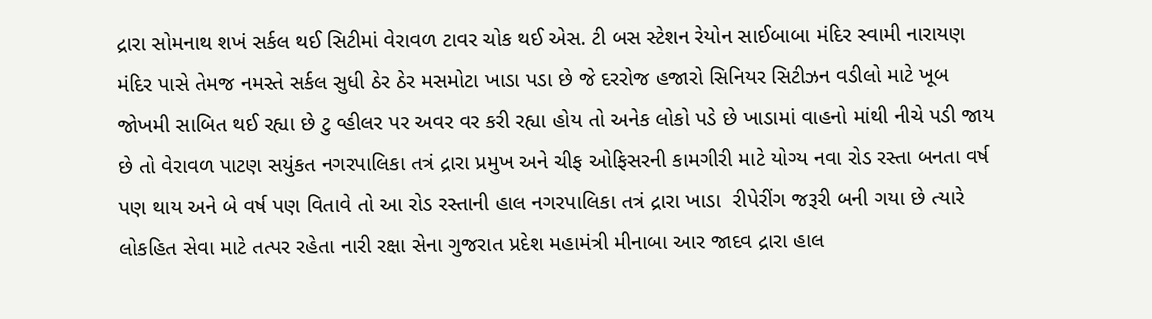દ્રારા સોમનાથ શખં સર્કલ થઈ સિટીમાં વેરાવળ ટાવર ચોક થઈ એસ. ટી બસ સ્ટેશન રેયોન સાઈબાબા મંદિર સ્વામી નારાયણ મંદિર પાસે તેમજ નમસ્તે સર્કલ સુધી ઠેર ઠેર મસમોટા ખાડા પડા છે જે દરરોજ હજારો સિનિયર સિટીઝન વડીલો માટે ખૂબ જોખમી સાબિત થઈ રહ્યા છે ટુ વ્હીલર પર અવર વર કરી રહ્યા હોય તો અનેક લોકો પડે છે ખાડામાં વાહનો માંથી નીચે પડી જાય છે તો વેરાવળ પાટણ સયુંકત નગરપાલિકા તત્રં દ્રારા પ્રમુખ અને ચીફ ઓફિસરની કામગીરી માટે યોગ્ય નવા રોડ રસ્તા બનતા વર્ષ પણ થાય અને બે વર્ષ પણ વિતાવે તો આ રોડ રસ્તાની હાલ નગરપાલિકા તત્રં દ્રારા ખાડા  રીપેરીંગ જરૂરી બની ગયા છે ત્યારે લોકહિત સેવા માટે તત્પર રહેતા નારી રક્ષા સેના ગુજરાત પ્રદેશ મહામંત્રી મીનાબા આર જાદવ દ્રારા હાલ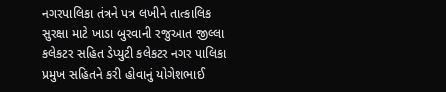નગરપાલિકા તંત્રને પત્ર લખીને તાત્કાલિક સુરક્ષા માટે ખાડા બુરવાની રજુઆત જીલ્લા કલેકટર સહિત ડેપ્યુટી કલેકટર નગર પાલિકા પ્રમુખ સહિતને કરી હોવાનું યોગેશભાઈ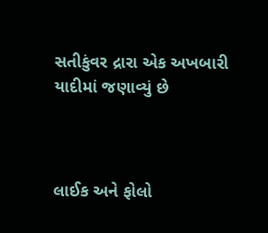સતીકુંવર દ્રારા એક અખબારી યાદીમાં જણાવ્યું છે



લાઈક અને ફોલો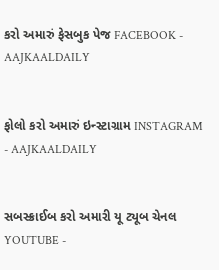કરો અમારું ફેસબુક પેજ FACEBOOK - AAJKAALDAILY


ફોલો કરો અમારું ઇન્સ્ટાગ્રામ INSTAGRAM - AAJKAALDAILY


સબસ્ક્રાઈબ કરો અમારી યૂ ટ્યૂબ ચેનલ YOUTUBE -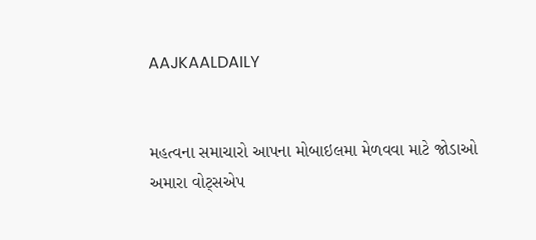AAJKAALDAILY


મહત્વના સમાચારો આપના મોબાઇલમા મેળવવા માટે જોડાઓ અમારા વોટ્સએપ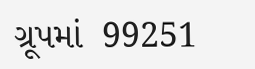ગ્રૂપમાં  99251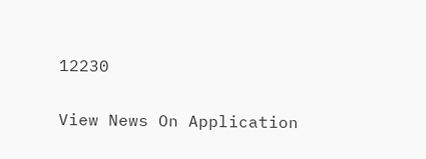12230

View News On Application